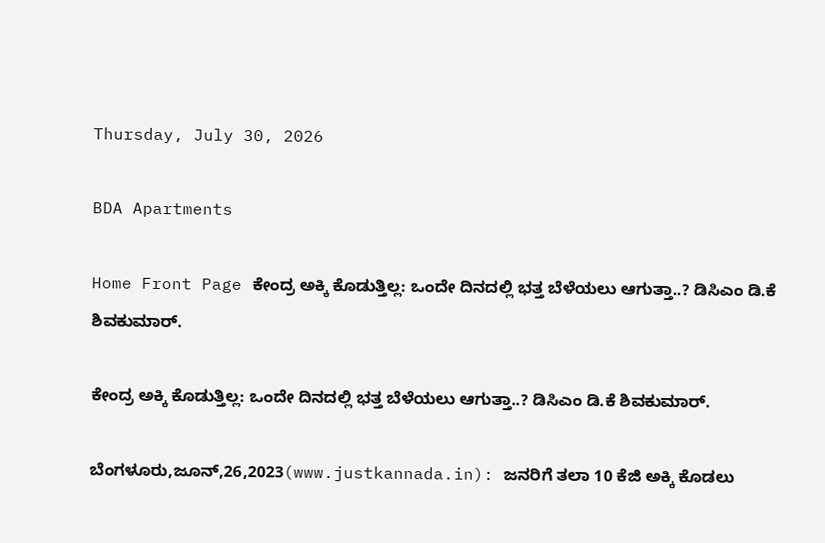Thursday, July 30, 2026

BDA Apartments

Home Front Page ಕೇಂದ್ರ ಅಕ್ಕಿ ಕೊಡುತ್ತಿಲ್ಲ: ಒಂದೇ ದಿನದಲ್ಲಿ ಭತ್ತ ಬೆಳೆಯಲು ಆಗುತ್ತಾ..? ಡಿಸಿಎಂ ಡಿ.ಕೆ ಶಿವಕುಮಾರ್.

ಕೇಂದ್ರ ಅಕ್ಕಿ ಕೊಡುತ್ತಿಲ್ಲ: ಒಂದೇ ದಿನದಲ್ಲಿ ಭತ್ತ ಬೆಳೆಯಲು ಆಗುತ್ತಾ..? ಡಿಸಿಎಂ ಡಿ.ಕೆ ಶಿವಕುಮಾರ್.

ಬೆಂಗಳೂರು,ಜೂನ್,26,2023(www.justkannada.in): ಜನರಿಗೆ ತಲಾ 10 ಕೆಜಿ ಅಕ್ಕಿ ಕೊಡಲು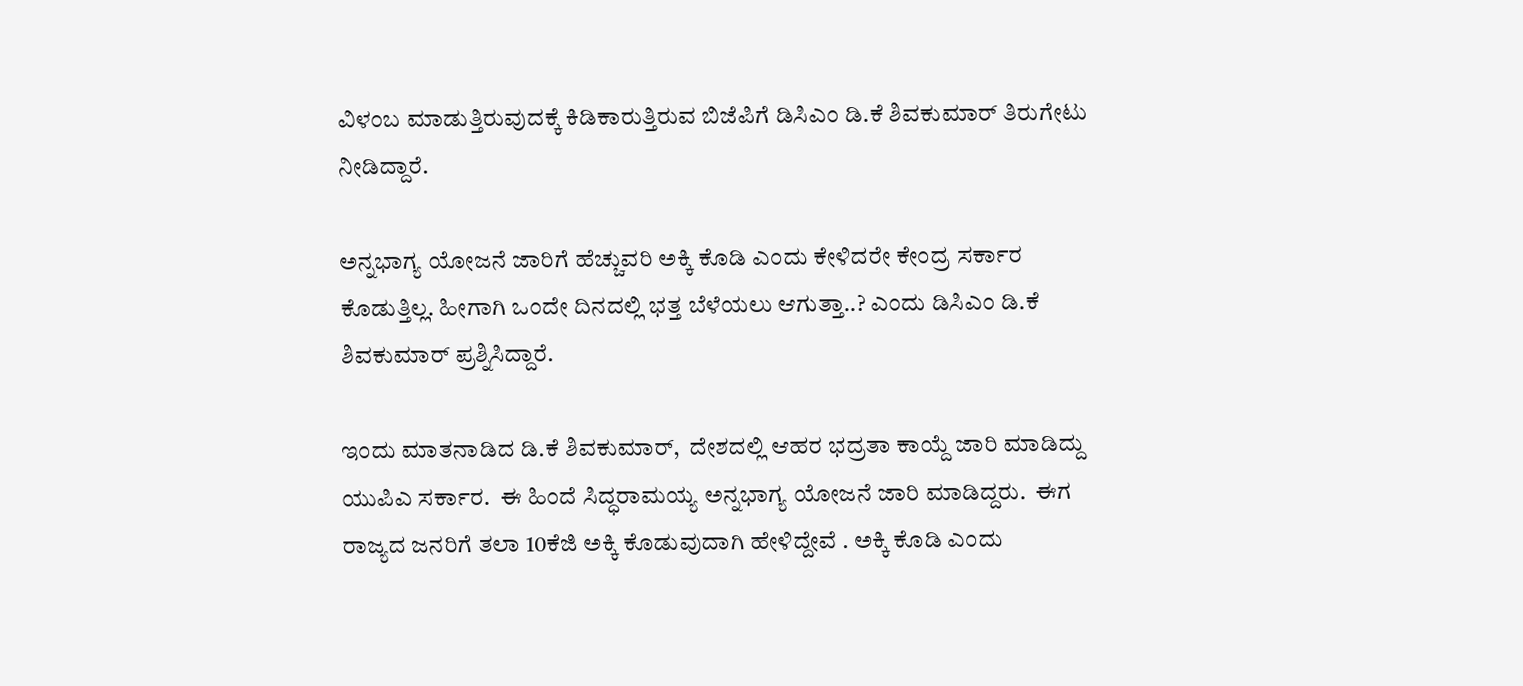ವಿಳಂಬ ಮಾಡುತ್ತಿರುವುದಕ್ಕೆ ಕಿಡಿಕಾರುತ್ತಿರುವ ಬಿಜೆಪಿಗೆ ಡಿಸಿಎಂ ಡಿ.ಕೆ ಶಿವಕುಮಾರ್ ತಿರುಗೇಟು ನೀಡಿದ್ದಾರೆ.

ಅನ್ನಭಾಗ್ಯ ಯೋಜನೆ ಜಾರಿಗೆ ಹೆಚ್ಚುವರಿ ಅಕ್ಕಿ ಕೊಡಿ ಎಂದು ಕೇಳಿದರೇ ಕೇಂದ್ರ ಸರ್ಕಾರ ಕೊಡುತ್ತಿಲ್ಲ. ಹೀಗಾಗಿ ಒಂದೇ ದಿನದಲ್ಲಿ ಭತ್ತ ಬೆಳೆಯಲು ಆಗುತ್ತಾ..? ಎಂದು ಡಿಸಿಎಂ ಡಿ.ಕೆ ಶಿವಕುಮಾರ್ ಪ್ರಶ್ನಿಸಿದ್ದಾರೆ.

ಇಂದು ಮಾತನಾಡಿದ ಡಿ.ಕೆ ಶಿವಕುಮಾರ್,  ದೇಶದಲ್ಲಿ ಆಹರ ಭದ್ರತಾ ಕಾಯ್ದೆ ಜಾರಿ ಮಾಡಿದ್ದು ಯುಪಿಎ ಸರ್ಕಾರ.  ಈ ಹಿಂದೆ ಸಿದ್ಧರಾಮಯ್ಯ ಅನ್ನಭಾಗ್ಯ ಯೋಜನೆ ಜಾರಿ ಮಾಡಿದ್ದರು.  ಈಗ ರಾಜ್ಯದ ಜನರಿಗೆ ತಲಾ 10ಕೆಜಿ ಅಕ್ಕಿ ಕೊಡುವುದಾಗಿ ಹೇಳಿದ್ದೇವೆ . ಅಕ್ಕಿ ಕೊಡಿ ಎಂದು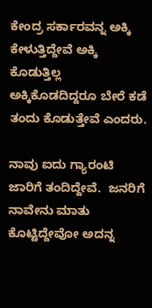ಕೇಂದ್ರ ಸರ್ಕಾರವನ್ನ ಅಕ್ಕಿ ಕೇಳುತ್ತಿದ್ದೇವೆ ಅಕ್ಕಿ ಕೊಡುತ್ತಿಲ್ಲ ಅಕ್ಕಿಕೊಡದಿದ್ದರೂ ಬೇರೆ ಕಡೆ ತಂದು ಕೊಡುತ್ತೇವೆ ಎಂದರು.

ನಾವು ಐದು ಗ್ಯಾರಂಟಿ ಜಾರಿಗೆ ತಂದಿದ್ದೇವೆ.  ಜನರಿಗೆ ನಾವೇನು ಮಾತು ಕೊಟ್ಟಿದ್ದೇವೋ ಅದನ್ನ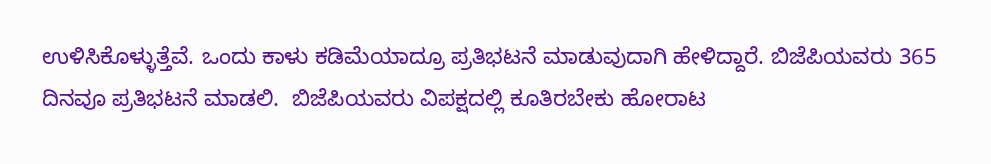ಉಳಿಸಿಕೊಳ್ಳುತ್ತೆವೆ. ಒಂದು ಕಾಳು ಕಡಿಮೆಯಾದ್ರೂ ಪ್ರತಿಭಟನೆ ಮಾಡುವುದಾಗಿ ಹೇಳಿದ್ದಾರೆ. ಬಿಜೆಪಿಯವರು 365 ದಿನವೂ ಪ್ರತಿಭಟನೆ ಮಾಡಲಿ.  ಬಿಜೆಪಿಯವರು ವಿಪಕ್ಷದಲ್ಲಿ ಕೂತಿರಬೇಕು ಹೋರಾಟ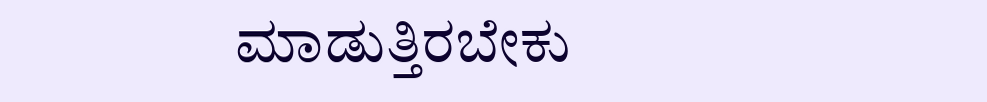ಮಾಡುತ್ತಿರಬೇಕು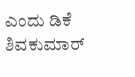ಎಂದು ಡಿಕೆ ಶಿವಕುಮಾರ್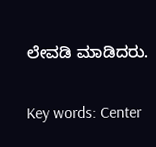ಲೇವಡಿ ಮಾಡಿದರು.

Key words: Center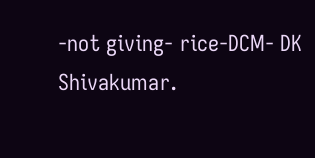-not giving- rice-DCM- DK Shivakumar.